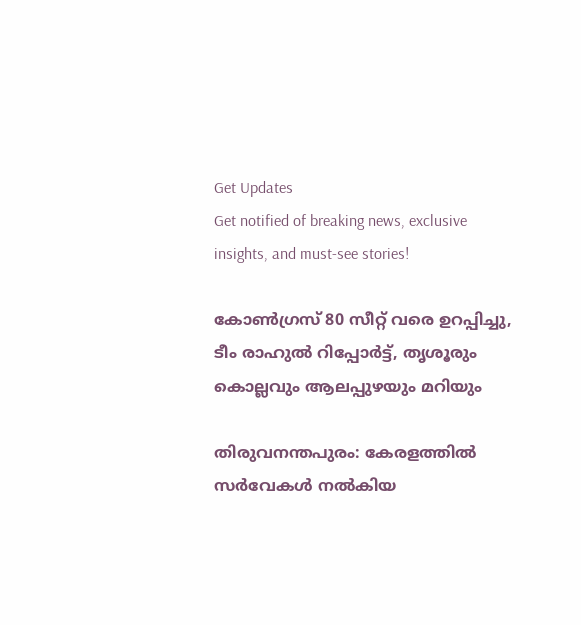Get Updates
Get notified of breaking news, exclusive insights, and must-see stories!

കോണ്‍ഗ്രസ് 80 സീറ്റ് വരെ ഉറപ്പിച്ചു, ടീം രാഹുല്‍ റിപ്പോര്‍ട്ട്, തൃശൂരും കൊല്ലവും ആലപ്പുഴയും മറിയും

തിരുവനന്തപുരം: കേരളത്തില്‍ സര്‍വേകള്‍ നല്‍കിയ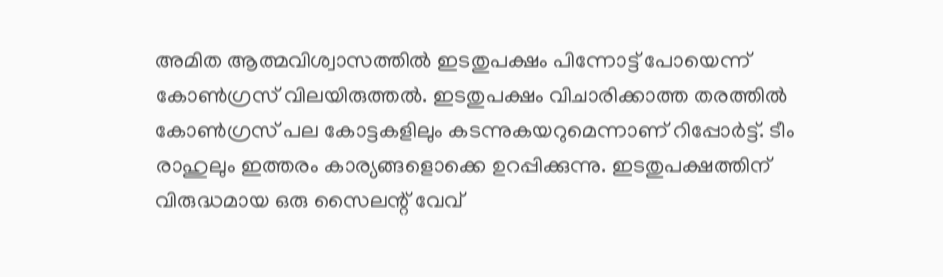അമിത ആത്മവിശ്വാസത്തില്‍ ഇടതുപക്ഷം പിന്നോട്ട് പോയെന്ന് കോണ്‍ഗ്രസ് വിലയിരുത്തല്‍. ഇടതുപക്ഷം വിചാരിക്കാത്ത തരത്തില്‍ കോണ്‍ഗ്രസ് പല കോട്ടകളിലും കടന്നുകയറുമെന്നാണ് റിപ്പോര്‍ട്ട്. ടീം രാഹുലും ഇത്തരം കാര്യങ്ങളൊക്കെ ഉറപ്പിക്കുന്നു. ഇടതുപക്ഷത്തിന് വിരുദ്ധമായ ഒരു സൈലന്റ് വേവ്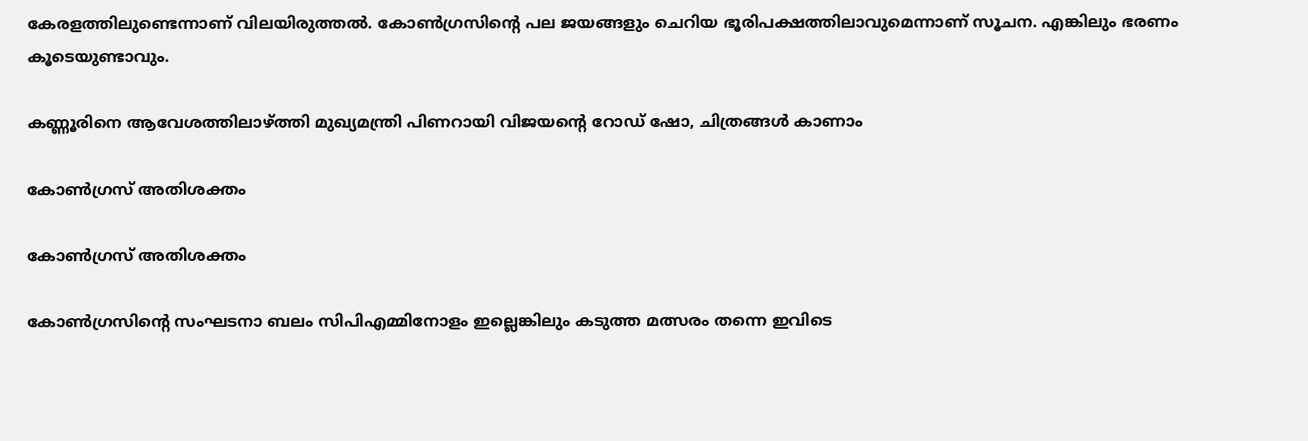കേരളത്തിലുണ്ടെന്നാണ് വിലയിരുത്തല്‍. കോണ്‍ഗ്രസിന്റെ പല ജയങ്ങളും ചെറിയ ഭൂരിപക്ഷത്തിലാവുമെന്നാണ് സൂചന. എങ്കിലും ഭരണം കൂടെയുണ്ടാവും.

കണ്ണൂരിനെ ആവേശത്തിലാഴ്ത്തി മുഖ്യമന്ത്രി പിണറായി വിജയന്റെ റോഡ് ഷോ, ചിത്രങ്ങള്‍ കാണാം

കോണ്‍ഗ്രസ് അതിശക്തം

കോണ്‍ഗ്രസ് അതിശക്തം

കോണ്‍ഗ്രസിന്റെ സംഘടനാ ബലം സിപിഎമ്മിനോളം ഇല്ലെങ്കിലും കടുത്ത മത്സരം തന്നെ ഇവിടെ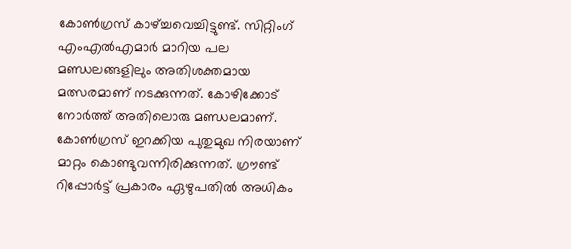കോണ്‍ഗ്രസ് കാഴ്ച്ചവെച്ചിട്ടുണ്ട്. സിറ്റിംഗ് എംഎല്‍എമാര്‍ മാറിയ പല മണ്ഡലങ്ങളിലും അതിശക്തമായ മത്സരമാണ് നടക്കുന്നത്. കോഴിക്കോട് നോര്‍ത്ത് അതിലൊരു മണ്ഡലമാണ്. കോണ്‍ഗ്രസ് ഇറക്കിയ പുതുമുഖ നിരയാണ് മാറ്റം കൊണ്ടുവന്നിരിക്കുന്നത്. ഗ്രൗണ്ട് റിപ്പോര്‍ട്ട് പ്രകാരം ഏഴുപതില്‍ അധികം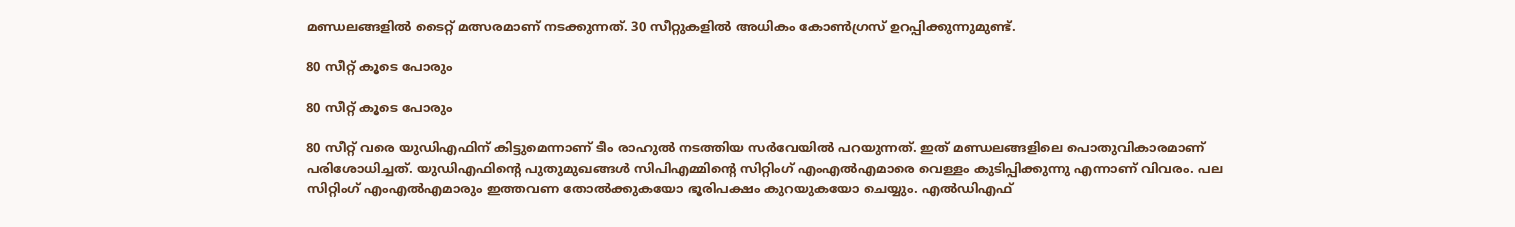മണ്ഡലങ്ങളില്‍ ടൈറ്റ് മത്സരമാണ് നടക്കുന്നത്. 30 സീറ്റുകളില്‍ അധികം കോണ്‍ഗ്രസ് ഉറപ്പിക്കുന്നുമുണ്ട്.

80 സീറ്റ് കൂടെ പോരും

80 സീറ്റ് കൂടെ പോരും

80 സീറ്റ് വരെ യുഡിഎഫിന് കിട്ടുമെന്നാണ് ടീം രാഹുല്‍ നടത്തിയ സര്‍വേയില്‍ പറയുന്നത്. ഇത് മണ്ഡലങ്ങളിലെ പൊതുവികാരമാണ് പരിശോധിച്ചത്. യുഡിഎഫിന്റെ പുതുമുഖങ്ങള്‍ സിപിഎമ്മിന്റെ സിറ്റിംഗ് എംഎല്‍എമാരെ വെള്ളം കുടിപ്പിക്കുന്നു എന്നാണ് വിവരം. പല സിറ്റിംഗ് എംഎല്‍എമാരും ഇത്തവണ തോല്‍ക്കുകയോ ഭൂരിപക്ഷം കുറയുകയോ ചെയ്യും. എല്‍ഡിഎഫ്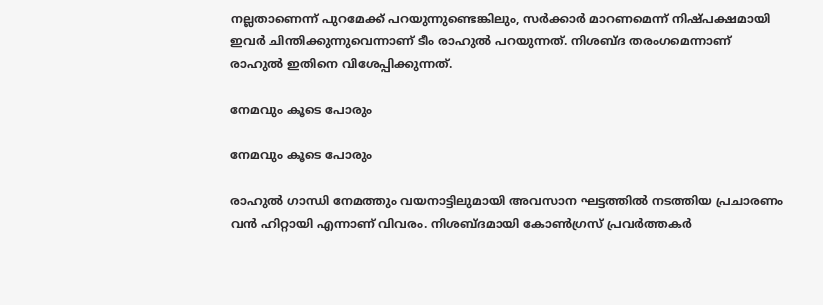നല്ലതാണെന്ന് പുറമേക്ക് പറയുന്നുണ്ടെങ്കിലും, സര്‍ക്കാര്‍ മാറണമെന്ന് നിഷ്പക്ഷമായി ഇവര്‍ ചിന്തിക്കുന്നുവെന്നാണ് ടീം രാഹുല്‍ പറയുന്നത്. നിശബ്ദ തരംഗമെന്നാണ് രാഹുല്‍ ഇതിനെ വിശേപ്പിക്കുന്നത്.

നേമവും കൂടെ പോരും

നേമവും കൂടെ പോരും

രാഹുല്‍ ഗാന്ധി നേമത്തും വയനാട്ടിലുമായി അവസാന ഘട്ടത്തില്‍ നടത്തിയ പ്രചാരണം വന്‍ ഹിറ്റായി എന്നാണ് വിവരം. നിശബ്ദമായി കോണ്‍ഗ്രസ് പ്രവര്‍ത്തകര്‍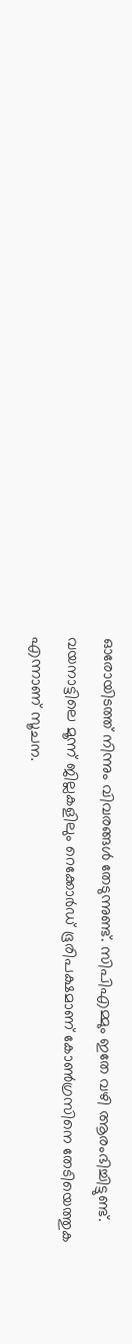ഓരോയിടത്ത് നിന്നും വിവരങ്ങള്‍ തേടുന്നുണ്ട്. സിപിഎമ്മും ഇതേ വഴി ആരംഭിച്ചിട്ടുണ്ട്. വയനാട്ടിലെ മൂന്ന് ജില്ലകളിലും റെക്കോര്‍ഡ് ഭൂരിപക്ഷമാണ് കോണ്‍ഗ്രസിനെ തേടിയെത്തുക എന്നാണ് സൂചന.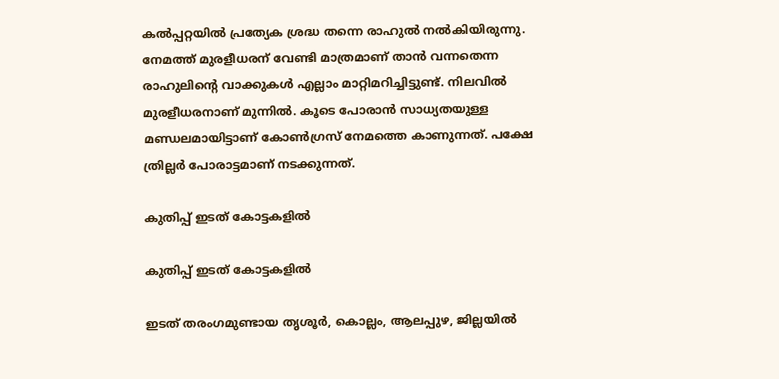കല്‍പ്പറ്റയില്‍ പ്രത്യേക ശ്രദ്ധ തന്നെ രാഹുല്‍ നല്‍കിയിരുന്നു. നേമത്ത് മുരളീധരന് വേണ്ടി മാത്രമാണ് താന്‍ വന്നതെന്ന രാഹുലിന്റെ വാക്കുകള്‍ എല്ലാം മാറ്റിമറിച്ചിട്ടുണ്ട്. നിലവില്‍ മുരളീധരനാണ് മുന്നില്‍. കൂടെ പോരാന്‍ സാധ്യതയുള്ള മണ്ഡലമായിട്ടാണ് കോണ്‍ഗ്രസ് നേമത്തെ കാണുന്നത്. പക്ഷേ ത്രില്ലര്‍ പോരാട്ടമാണ് നടക്കുന്നത്.

കുതിപ്പ് ഇടത് കോട്ടകളില്‍

കുതിപ്പ് ഇടത് കോട്ടകളില്‍

ഇടത് തരംഗമുണ്ടായ തൃശൂര്‍, കൊല്ലം, ആലപ്പുഴ, ജില്ലയില്‍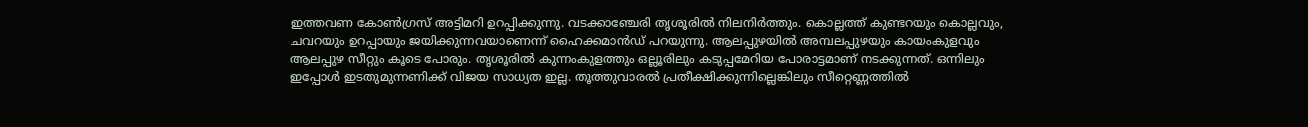ഇത്തവണ കോണ്‍ഗ്രസ് അട്ടിമറി ഉറപ്പിക്കുന്നു. വടക്കാഞ്ചേരി തൃശൂരില്‍ നിലനിര്‍ത്തും. കൊല്ലത്ത് കുണ്ടറയും കൊല്ലവും, ചവറയും ഉറപ്പായും ജയിക്കുന്നവയാണെന്ന് ഹൈക്കമാന്‍ഡ് പറയുന്നു. ആലപ്പുഴയില്‍ അമ്പലപ്പുഴയും കായംകുളവും ആലപ്പുഴ സീറ്റും കൂടെ പോരും. തൃശൂരില്‍ കുന്നംകുളത്തും ഒല്ലൂരിലും കടുപ്പമേറിയ പോരാട്ടമാണ് നടക്കുന്നത്. ഒന്നിലും ഇപ്പോള്‍ ഇടതുമുന്നണിക്ക് വിജയ സാധ്യത ഇല്ല. തൂത്തുവാരല്‍ പ്രതീക്ഷിക്കുന്നില്ലെങ്കിലും സീറ്റെണ്ണത്തില്‍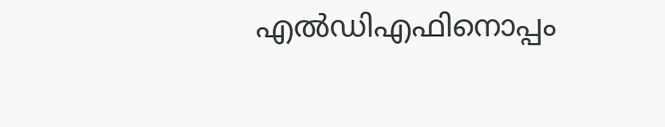എല്‍ഡിഎഫിനൊപ്പം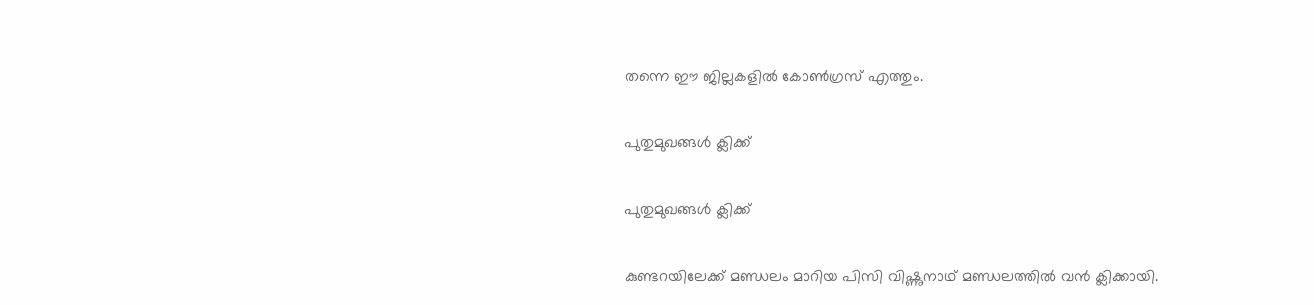തന്നെ ഈ ജില്ലകളില്‍ കോണ്‍ഗ്രസ് എത്തും.

പുതുമുഖങ്ങള്‍ ക്ലിക്ക്

പുതുമുഖങ്ങള്‍ ക്ലിക്ക്

കുണ്ടറയിലേക്ക് മണ്ഡലം മാറിയ പിസി വിഷ്ണുനാഥ് മണ്ഡലത്തില്‍ വന്‍ ക്ലിക്കായി.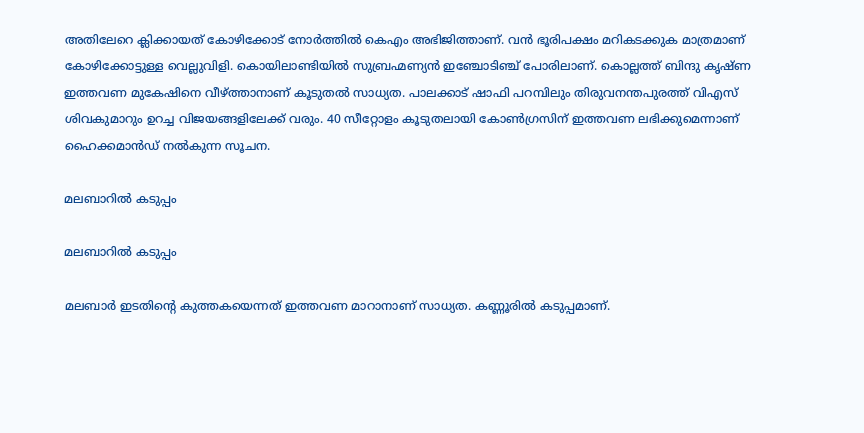അതിലേറെ ക്ലിക്കായത് കോഴിക്കോട് നോര്‍ത്തില്‍ കെഎം അഭിജിത്താണ്. വന്‍ ഭൂരിപക്ഷം മറികടക്കുക മാത്രമാണ് കോഴിക്കോട്ടുള്ള വെല്ലുവിളി. കൊയിലാണ്ടിയില്‍ സുബ്രഹ്മണ്യന്‍ ഇഞ്ചോടിഞ്ച് പോരിലാണ്. കൊല്ലത്ത് ബിന്ദു കൃഷ്ണ ഇത്തവണ മുകേഷിനെ വീഴ്ത്താനാണ് കൂടുതല്‍ സാധ്യത. പാലക്കാട് ഷാഫി പറമ്പിലും തിരുവനന്തപുരത്ത് വിഎസ് ശിവകുമാറും ഉറച്ച വിജയങ്ങളിലേക്ക് വരും. 40 സീറ്റോളം കൂടുതലായി കോണ്‍ഗ്രസിന് ഇത്തവണ ലഭിക്കുമെന്നാണ് ഹൈക്കമാന്‍ഡ് നല്‍കുന്ന സൂചന.

മലബാറില്‍ കടുപ്പം

മലബാറില്‍ കടുപ്പം

മലബാര്‍ ഇടതിന്റെ കുത്തകയെന്നത് ഇത്തവണ മാറാനാണ് സാധ്യത. കണ്ണൂരില്‍ കടുപ്പമാണ്.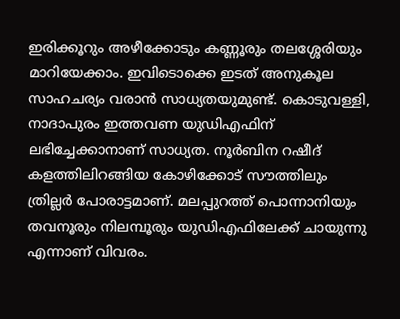ഇരിക്കൂറും അഴീക്കോടും കണ്ണൂരും തലശ്ശേരിയും മാറിയേക്കാം. ഇവിടൊക്കെ ഇടത് അനുകൂല സാഹചര്യം വരാന്‍ സാധ്യതയുമുണ്ട്. കൊടുവള്ളി, നാദാപുരം ഇത്തവണ യുഡിഎഫിന് ലഭിച്ചേക്കാനാണ് സാധ്യത. നൂര്‍ബിന റഷീദ് കളത്തിലിറങ്ങിയ കോഴിക്കോട് സൗത്തിലും ത്രില്ലര്‍ പോരാട്ടമാണ്. മലപ്പുറത്ത് പൊന്നാനിയും തവനൂരും നിലമ്പൂരും യുഡിഎഫിലേക്ക് ചായുന്നു എന്നാണ് വിവരം.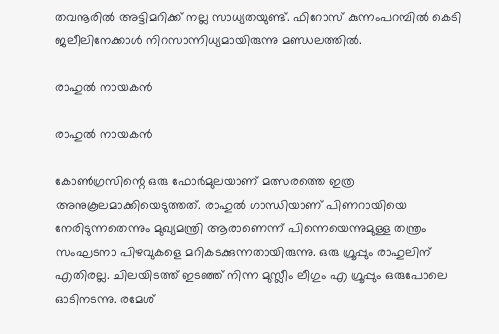തവനൂരില്‍ അട്ടിമറിക്ക് നല്ല സാധ്യതയുണ്ട്. ഫിറോസ് കുന്നംപറമ്പില്‍ കെടി ജലീലിനേക്കാള്‍ നിറസാന്നിധ്യമായിരുന്നു മണ്ഡലത്തില്‍.

രാഹുല്‍ നായകന്‍

രാഹുല്‍ നായകന്‍

കോണ്‍ഗ്രസിന്റെ ഒരു ഫോര്‍മുലയാണ് മത്സരത്തെ ഇത്ര അനുകൂലമാക്കിയെടുത്തത്. രാഹുല്‍ ഗാന്ധിയാണ് പിണറായിയെ നേരിടുന്നതെന്നും മുഖ്യമന്ത്രി ആരാണെന്ന് പിന്നെയെന്നുമുള്ള തന്ത്രം സംഘടനാ പിഴവുകളെ മറികടക്കുന്നതായിരുന്നു. ഒരു ഗ്രൂപ്പും രാഹുലിന് എതിരല്ല. ചിലയിടത്ത് ഇടഞ്ഞ് നിന്ന മുസ്ലീം ലീഗും എ ഗ്രൂപ്പും ഒരുപോലെ ഓടിനടന്നു. രമേശ്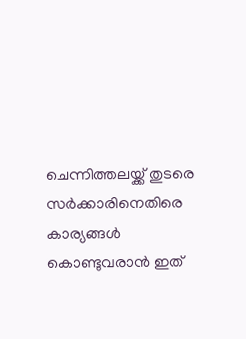ചെന്നിത്തലയ്ക്ക് തുടരെ സര്‍ക്കാരിനെതിരെ കാര്യങ്ങള്‍ കൊണ്ടുവരാന്‍ ഇത്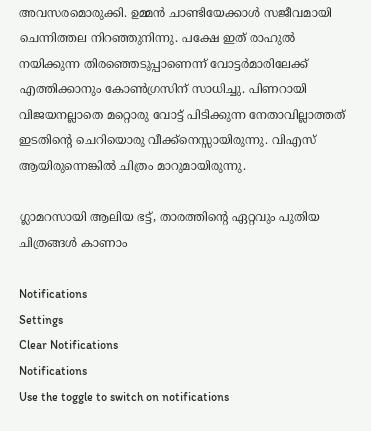അവസരമൊരുക്കി. ഉമ്മന്‍ ചാണ്ടിയേക്കാള്‍ സജീവമായി ചെന്നിത്തല നിറഞ്ഞുനിന്നു. പക്ഷേ ഇത് രാഹുല്‍ നയിക്കുന്ന തിരഞ്ഞെടുപ്പാണെന്ന് വോട്ടര്‍മാരിലേക്ക് എത്തിക്കാനും കോണ്‍ഗ്രസിന് സാധിച്ചു. പിണറായി വിജയനല്ലാതെ മറ്റൊരു വോട്ട് പിടിക്കുന്ന നേതാവില്ലാത്തത് ഇടതിന്റെ ചെറിയൊരു വീക്ക്‌നെസ്സായിരുന്നു. വിഎസ് ആയിരുന്നെങ്കില്‍ ചിത്രം മാറുമായിരുന്നു.

ഗ്ലാമറസായി ആലിയ ഭട്ട്, താരത്തിന്റെ ഏറ്റവും പുതിയ ചിത്രങ്ങൾ കാണാം

Notifications
Settings
Clear Notifications
Notifications
Use the toggle to switch on notifications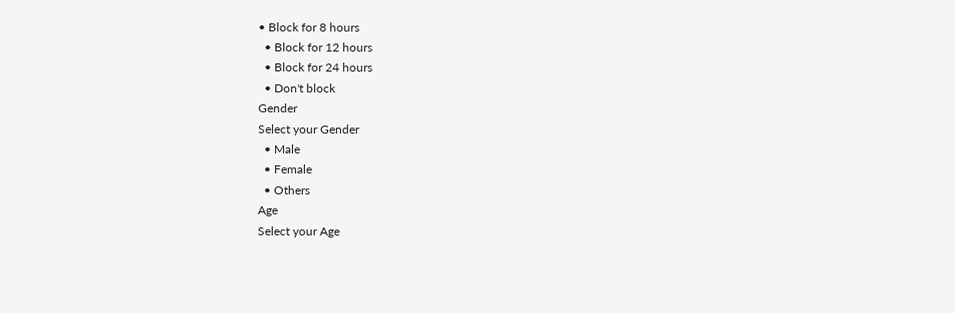• Block for 8 hours
  • Block for 12 hours
  • Block for 24 hours
  • Don't block
Gender
Select your Gender
  • Male
  • Female
  • Others
Age
Select your Age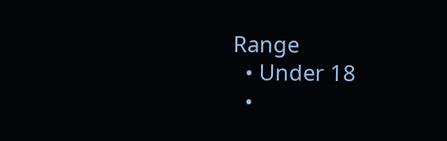Range
  • Under 18
  •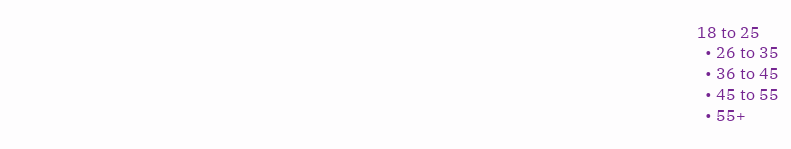18 to 25
  • 26 to 35
  • 36 to 45
  • 45 to 55
  • 55+